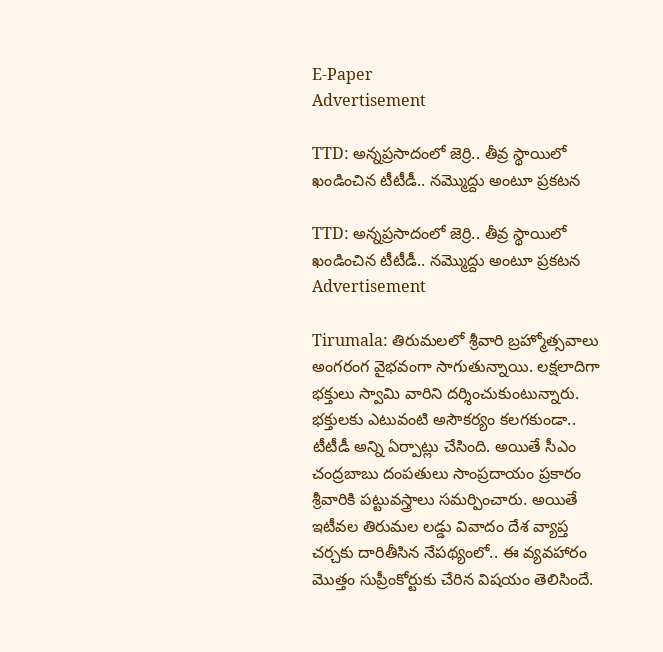E-Paper
Advertisement

TTD: అన్నప్రసాదంలో జెర్రి.. తీవ్ర స్థాయిలో ఖండించిన టీటీడీ.. నమ్మొద్దు అంటూ ప్రకటన

TTD: అన్నప్రసాదంలో జెర్రి.. తీవ్ర స్థాయిలో ఖండించిన టీటీడీ.. నమ్మొద్దు అంటూ ప్రకటన
Advertisement

Tirumala: తిరుమలలో శ్రీవారి బ్రహ్మోత్సవాలు అంగరంగ వైభవంగా సాగుతున్నాయి. లక్షలాదిగా భక్తులు స్వామి వారిని దర్శించుకుంటున్నారు. భక్తులకు ఎటువంటి అసౌకర్యం కలగకుండా.. టీటీడీ అన్ని ఏర్పాట్లు చేసింది. అయితే సీఎం చంద్రబాబు దంపతులు సాంప్రదాయం ప్రకారం శ్రీవారికి పట్టువస్త్రాలు సమర్పించారు. అయితే ఇటీవల తిరుమల లడ్డు వివాదం దేశ వ్యాప్త చర్చకు దారితీసిన నేపథ్యంలో.. ఈ వ్యవహారం మొత్తం సుప్రీంకోర్టుకు చేరిన విషయం తెలిసిందే.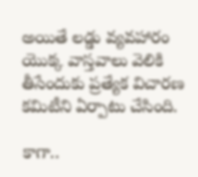అయితే లడ్డు వ్యవహారం యొక్క వాస్తవాలు వెలికి తీసేందుకు ప్రత్యేక విచారణ కమిటీని ఏర్పాటు చేసింది.

కాగా..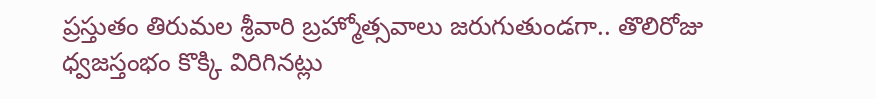ప్రస్తుతం తిరుమల శ్రీవారి బ్రహ్మోత్సవాలు జరుగుతుండగా.. తొలిరోజు ధ్వజస్తంభం కొక్కి విరిగినట్లు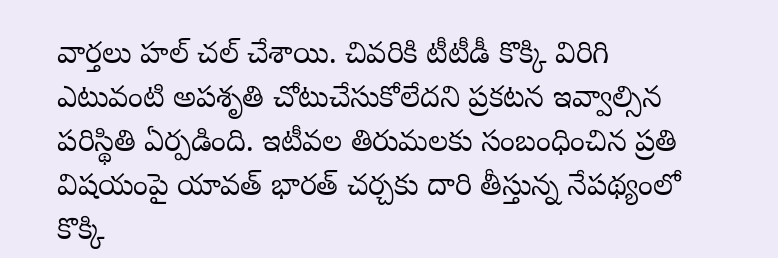వార్తలు హల్ చల్ చేశాయి. చివరికి టీటీడీ కొక్కి విరిగి ఎటువంటి అపశృతి చోటుచేసుకోలేదని ప్రకటన ఇవ్వాల్సిన పరిస్థితి ఏర్పడింది. ఇటీవల తిరుమలకు సంబంధించిన ప్రతి విషయంపై యావత్ భారత్ చర్చకు దారి తీస్తున్న నేపథ్యంలో కొక్కి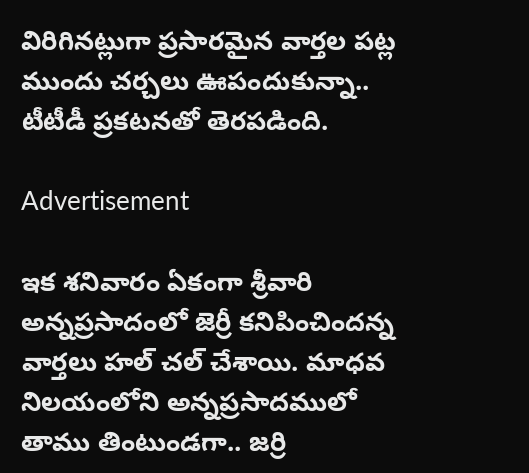విరిగినట్లుగా ప్రసారమైన వార్తల పట్ల ముందు చర్చలు ఊపందుకున్నా.. టీటీడీ ప్రకటనతో తెరపడింది.

Advertisement

ఇక శనివారం ఏకంగా శ్రీవారి అన్నప్రసాదంలో జెర్రీ కనిపించిందన్న వార్తలు హల్ చల్ చేశాయి. మాధవ నిలయంలోని అన్నప్రసాదములో తాము తింటుండగా.. జర్రి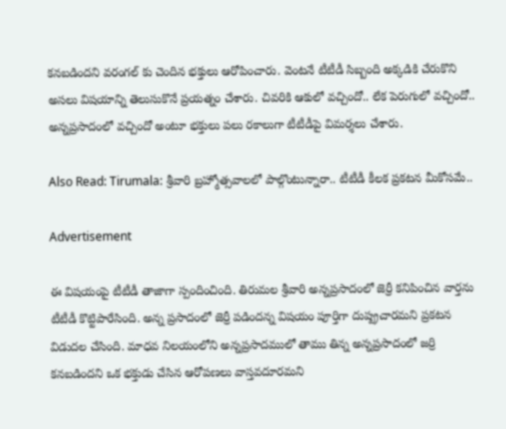కనబడిందని వరంగల్ కు చెందిన భక్తులు ఆరోపించారు. వెంటనే టీటీడీ సిబ్బంది అక్కడికి చేరుకొని అసలు విషయాన్ని తెలుసుకొనే ప్రయత్నం చేశారు. చివరికి ఆకులో వచ్చిందో.. లేక పెరుగులో వచ్చిందో.. అన్నప్రసాదంలో వచ్చిందో అంటూ భక్తులు పలు రకాలుగా టీటీడీపై విమర్శలు చేశారు.

Also Read: Tirumala: శ్రీవారి బ్రహ్మోత్సవాలలో పాల్గొంటున్నారా.. టీటీడీ కీలక ప్రకటన మీకోసమే..

Advertisement

ఈ విషయంపై టీటీడీ తాజాగా స్పందించింది. తిరుమల శ్రీవారి అన్నప్రసాదంలో జెర్రీ కనిపించిన వార్తను టీటీడీ కొట్టిపారేసింది. అన్న ప్రసాదంలో జెర్రీ పడిందన్న విషయం పూర్తిగా దుష్ప్రచారమని ప్రకటన విడుదల చేసింది. మాధవ నిలయంలోని అన్నప్రసాదములో తాము తిన్న అన్నప్రసాదంలో జర్రి కనబడిందని ఒక భక్తుడు చేసిన ఆరోపణలు వాస్తవదూరమని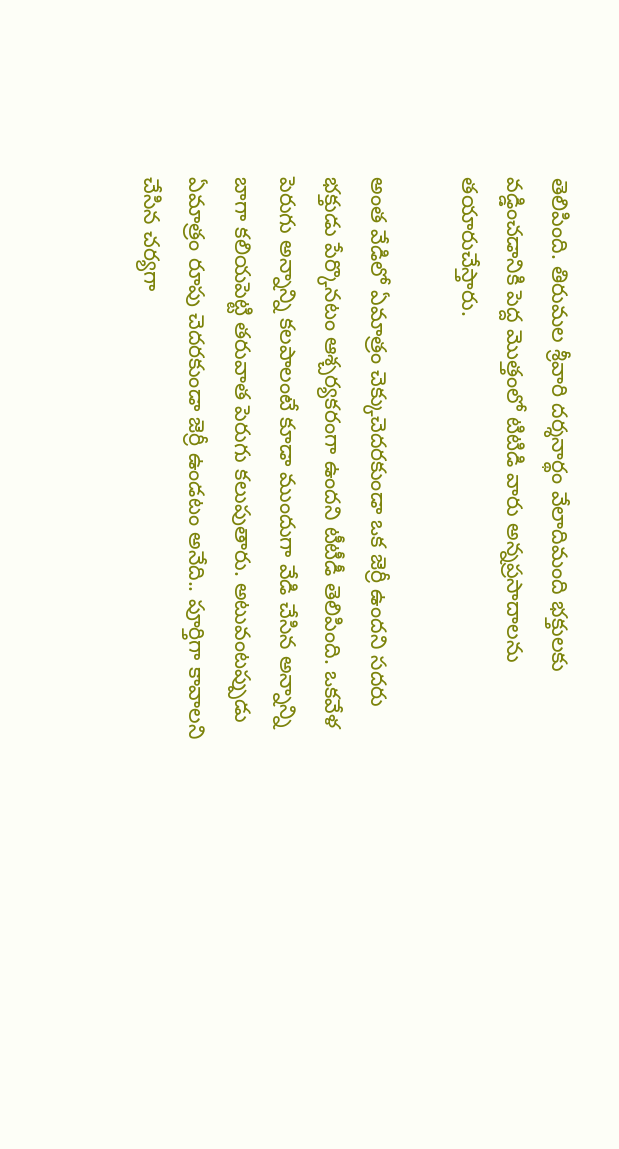తెలిపింది. తిరుమల శ్రీవారి దర్శనార్థం వేలాదిమంది భక్తులకు వడ్డించడానికి పెద్ద మొత్తంలో టిటిడి వారు అన్నప్రసాదాలను తయారుచేస్తారు.

అంత వేడిలో ఏమాత్రం చెక్కుచెదరకుండా ఒక జెర్రీ ఉందని సదరు భక్తుడు పేర్కొనటం ఆశ్చర్యకరంగా ఉందని టీటీడీ తెలిపింది. ఒకవేళ పెరుగు అన్నాన్ని కలపాలంటే కూడా ముందుగా వేడి చేసిన అన్నాన్ని బాగా కలియపెట్టి తరువాత పెరుగు కలుపుతారు. అటువంటప్పుడు ఏమాత్రం రూపు చెదరకుండా జెర్రీ ఉండటం అనేది.. పూర్తిగా కావాలని చేసిన చర్యగా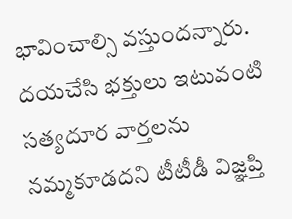భావించాల్సి వస్తుందన్నారు. దయచేసి భక్తులు ఇటువంటి సత్యదూర వార్తలను నమ్మకూడదని టీటీడీ విజ్ఞప్తి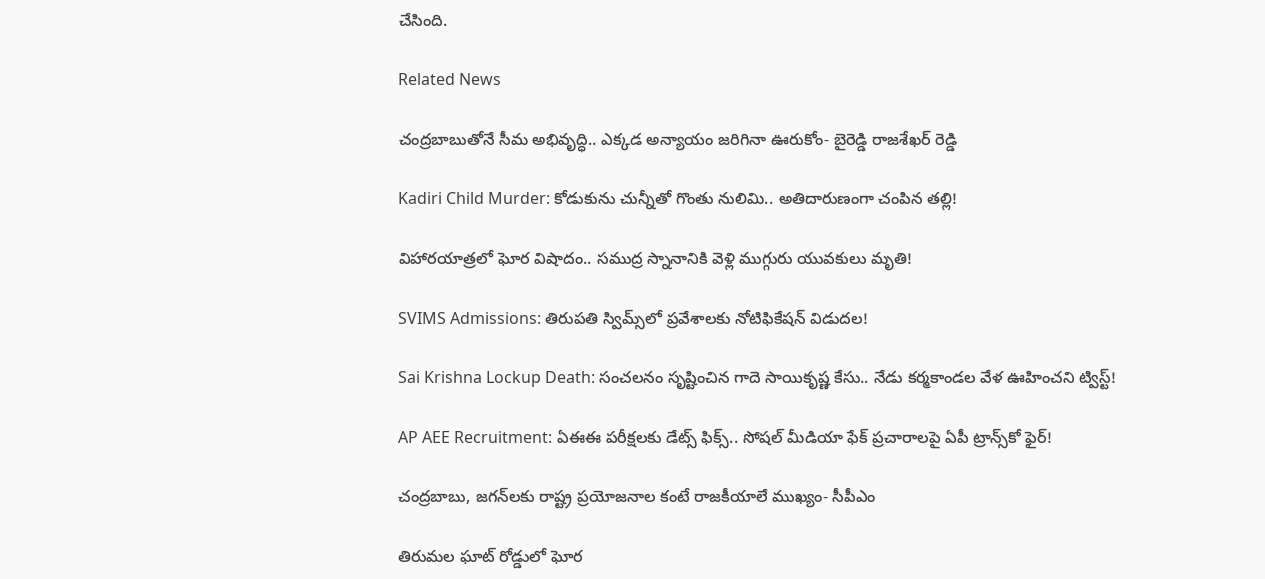చేసింది.

Related News

చంద్రబాబుతోనే సీమ అభివృద్ధి.. ఎక్కడ అన్యాయం జరిగినా ఊరుకోం- బైరెడ్డి రాజశేఖర్ రెడ్డి

Kadiri Child Murder: కోడుకును చున్నీతో గొంతు నులిమి.. అతిదారుణంగా చంపిన తల్లి!

విహారయాత్రలో ఘోర విషాదం.. సముద్ర స్నానానికి వెళ్లి ముగ్గురు యువకులు మృతి!

SVIMS Admissions: తిరుపతి స్విమ్స్‌లో ప్రవేశాలకు నోటిఫికేషన్ విడుదల!

Sai Krishna Lockup Death: సంచలనం సృష్టించిన గాదె సాయికృష్ణ కేసు.. నేడు కర్మకాండల వేళ ఊహించని ట్విస్ట్!

AP AEE Recruitment: ఏఈఈ పరీక్షలకు డేట్స్ ఫిక్స్.. సోషల్ మీడియా ఫేక్ ప్రచారాలపై ఏపీ ట్రాన్స్‌కో ఫైర్!

చంద్రబాబు, జగన్‌లకు రాష్ట్ర ప్రయోజనాల కంటే రాజకీయాలే ముఖ్యం- సీపీఎం

తిరుమల ఘాట్ రోడ్డులో ఘోర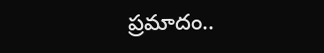ప్రమాదం..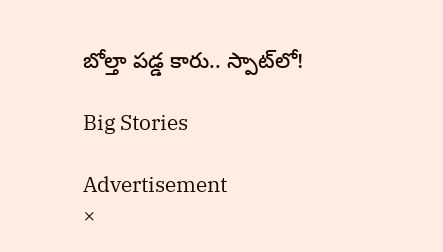బోల్తా పడ్డ కారు.. స్పాట్‌లో!

Big Stories

Advertisement
×